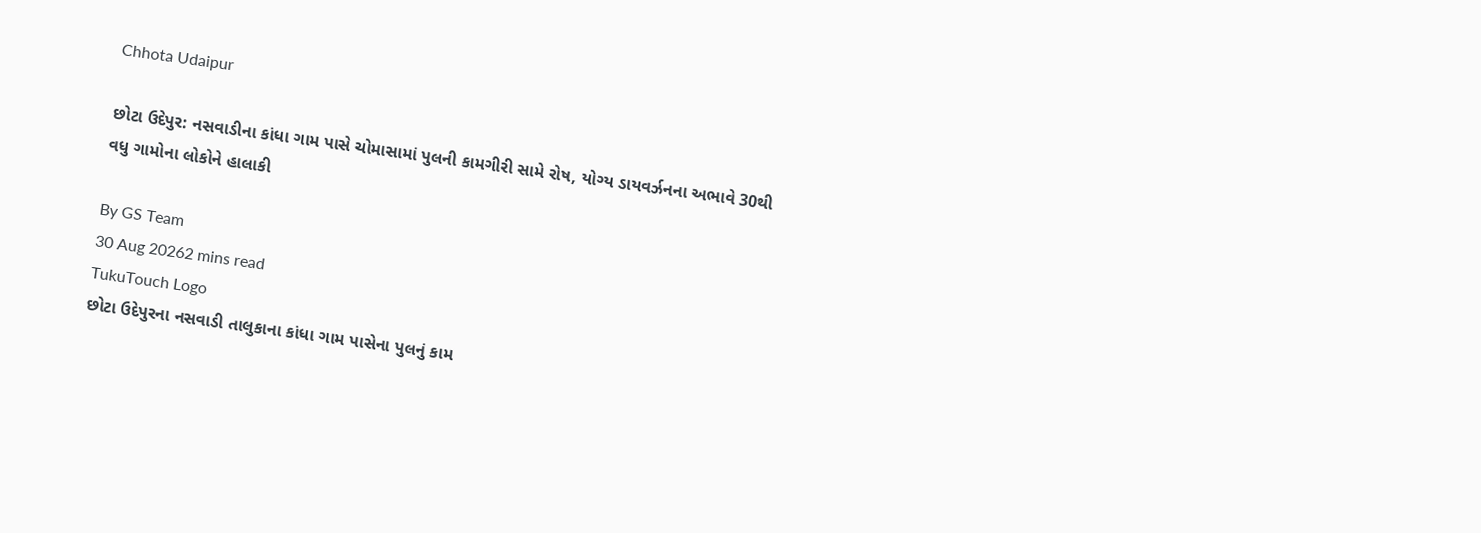Chhota Udaipur

છોટા ઉદેપુર: નસવાડીના કાંધા ગામ પાસે ચોમાસામાં પુલની કામગીરી સામે રોષ, યોગ્ય ડાયવર્ઝનના અભાવે 30થી વધુ ગામોના લોકોને હાલાકી

By GS Team
30 Aug 20262 mins read
TukuTouch Logo
છોટા ઉદેપુરના નસવાડી તાલુકાના કાંધા ગામ પાસેના પુલનું કામ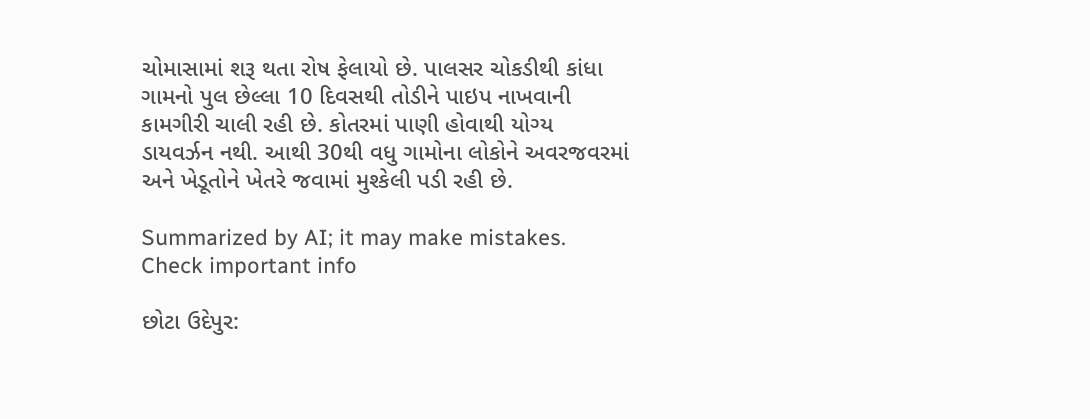ચોમાસામાં શરૂ થતા રોષ ફેલાયો છે. પાલસર ચોકડીથી કાંધા ગામનો પુલ છેલ્લા 10 દિવસથી તોડીને પાઇપ નાખવાની કામગીરી ચાલી રહી છે. કોતરમાં પાણી હોવાથી યોગ્ય ડાયવર્ઝન નથી. આથી 30થી વધુ ગામોના લોકોને અવરજવરમાં અને ખેડૂતોને ખેતરે જવામાં મુશ્કેલી પડી રહી છે.

Summarized by AI; it may make mistakes. Check important info

છોટા ઉદેપુર: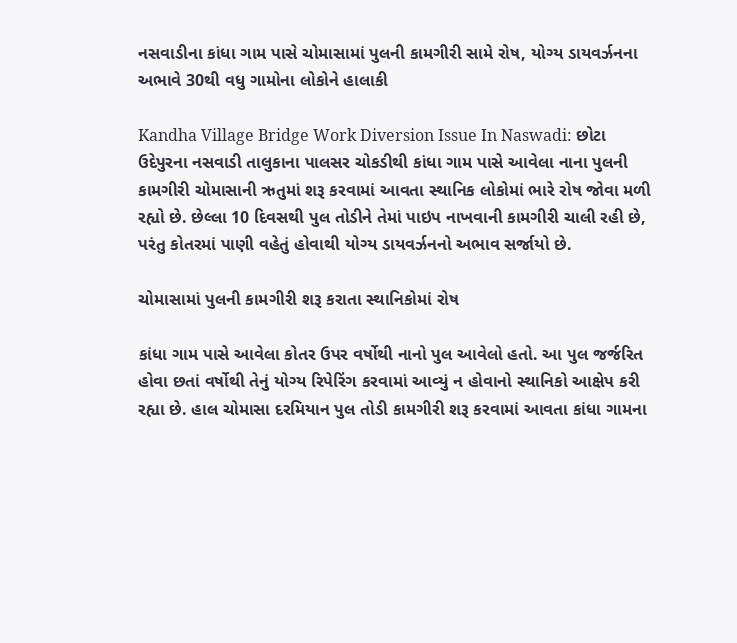નસવાડીના કાંધા ગામ પાસે ચોમાસામાં પુલની કામગીરી સામે રોષ, યોગ્ય ડાયવર્ઝનના અભાવે 30થી વધુ ગામોના લોકોને હાલાકી

Kandha Village Bridge Work Diversion Issue In Naswadi: છોટા ઉદેપુરના નસવાડી તાલુકાના પાલસર ચોકડીથી કાંધા ગામ પાસે આવેલા નાના પુલની કામગીરી ચોમાસાની ઋતુમાં શરૂ કરવામાં આવતા સ્થાનિક લોકોમાં ભારે રોષ જોવા મળી રહ્યો છે. છેલ્લા 10 દિવસથી પુલ તોડીને તેમાં પાઇપ નાખવાની કામગીરી ચાલી રહી છે, પરંતુ કોતરમાં પાણી વહેતું હોવાથી યોગ્ય ડાયવર્ઝનનો અભાવ સર્જાયો છે.

ચોમાસામાં પુલની કામગીરી શરૂ કરાતા સ્થાનિકોમાં રોષ

કાંધા ગામ પાસે આવેલા કોતર ઉપર વર્ષોથી નાનો પુલ આવેલો હતો. આ પુલ જર્જરિત હોવા છતાં વર્ષોથી તેનું યોગ્ય રિપેરિંગ કરવામાં આવ્યું ન હોવાનો સ્થાનિકો આક્ષેપ કરી રહ્યા છે. હાલ ચોમાસા દરમિયાન પુલ તોડી કામગીરી શરૂ કરવામાં આવતા કાંધા ગામના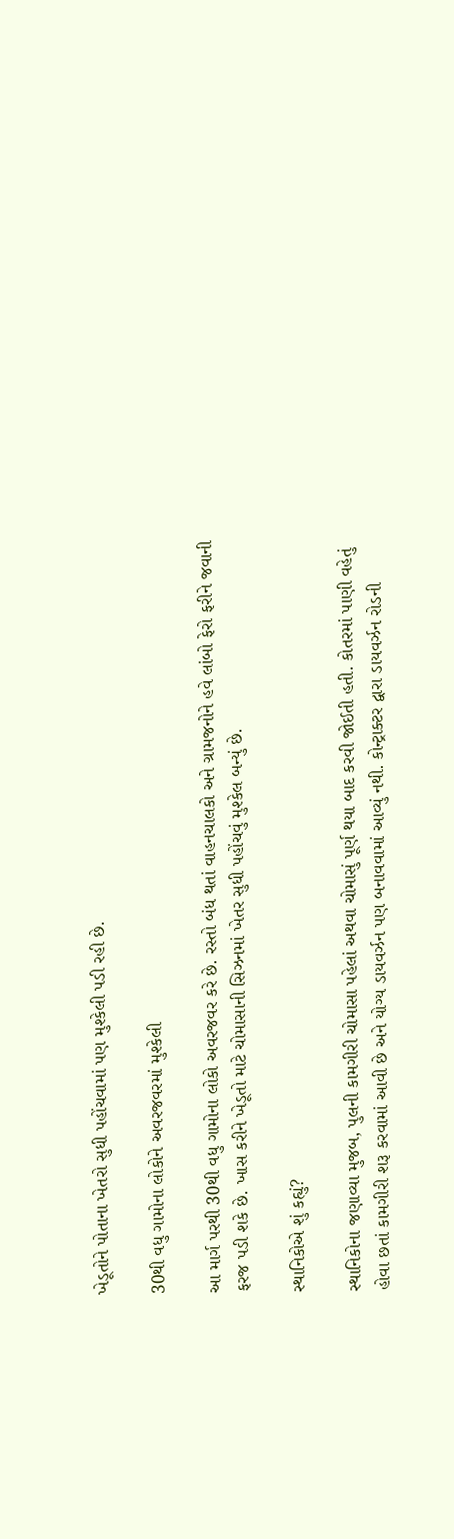ખેડૂતોને પોતાના ખેતરો સુધી પહોંચવામાં પણ મુશ્કેલી પડી રહી છે.

30થી વધુ ગામોના લોકોને અવરજવરમાં મુશ્કેલી

આ માર્ગ પરથી 30થી વધુ ગામોના લોકો અવરજવર કરે છે. રસ્તો બંધ થતાં વાહનચાલકો અને ગ્રામજનોને હવે લાંબો ફેરો ફરીને જવાની ફરજ પડી શકે છે. ખાસ કરીને ખેડૂતો માટે ચોમાસાની સિઝનમાં ખેતર સુધી પહોંચવું મુશ્કેલ બન્યું છે.

સ્થાનિકોએ શું કહ્યું?

સ્થાનિકોના જણાવ્યા મુજબ, પુલની કામગીરી ચોમાસા પહેલાં અથવા ચોમાસું પૂર્ણ થયા બાદ કરવી જોઈતી હતી. કોતરમાં પાણી વહેતું હોવા છતાં કામગીરી શરૂ કરવામાં આવી છે અને યોગ્ય ડાયવર્ઝન પણ બનાવવામાં આવ્યું નથી. કોન્ટ્રાક્ટર દ્વારા ડાયવર્ઝન રોડની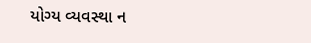યોગ્ય વ્યવસ્થા ન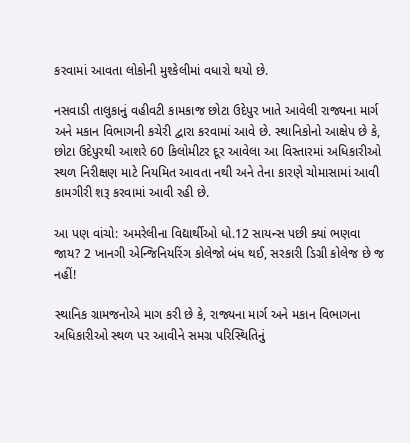કરવામાં આવતા લોકોની મુશ્કેલીમાં વધારો થયો છે.

નસવાડી તાલુકાનું વહીવટી કામકાજ છોટા ઉદેપુર ખાતે આવેલી રાજ્યના માર્ગ અને મકાન વિભાગની કચેરી દ્વારા કરવામાં આવે છે. સ્થાનિકોનો આક્ષેપ છે કે, છોટા ઉદેપુરથી આશરે 60 કિલોમીટર દૂર આવેલા આ વિસ્તારમાં અધિકારીઓ સ્થળ નિરીક્ષણ માટે નિયમિત આવતા નથી અને તેના કારણે ચોમાસામાં આવી કામગીરી શરૂ કરવામાં આવી રહી છે.

આ પણ વાંચો: અમરેલીના વિદ્યાર્થીઓ ધો.12 સાયન્સ પછી ક્યાં ભણવા જાય? 2 ખાનગી એન્જિનિયરિંગ કોલેજો બંધ થઈ, સરકારી ડિગ્રી કોલેજ છે જ નહીં!

સ્થાનિક ગ્રામજનોએ માગ કરી છે કે, રાજ્યના માર્ગ અને મકાન વિભાગના અધિકારીઓ સ્થળ પર આવીને સમગ્ર પરિસ્થિતિનું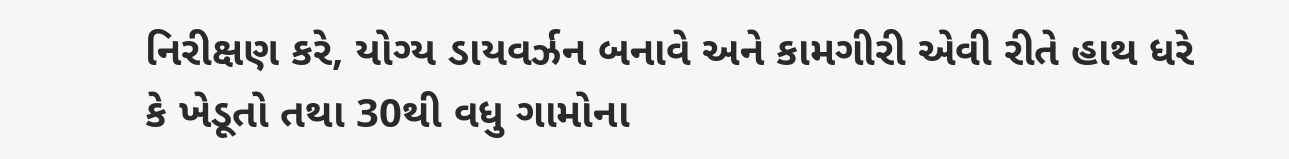નિરીક્ષણ કરે, યોગ્ય ડાયવર્ઝન બનાવે અને કામગીરી એવી રીતે હાથ ધરે કે ખેડૂતો તથા 30થી વધુ ગામોના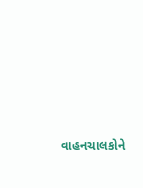વાહનચાલકોને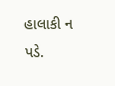હાલાકી ન પડે.